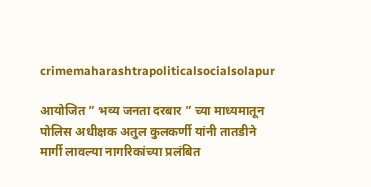crimemaharashtrapoliticalsocialsolapur

आयोजित ” भव्य जनता दरबार ” च्या माध्यमातून पोलिस अधीक्षक अतुल कुलकर्णी यांनी तातडीने मार्गी लावल्या नागरिकांच्या प्रलंबित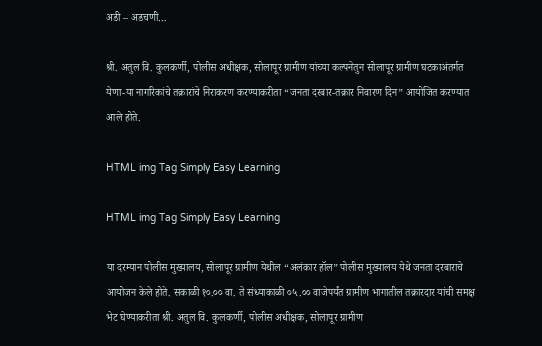अडी – अडचणी…

श्री. अतुल वि. कुलकर्णी, पोलीस अधीक्षक, सोलापूर ग्रामीण यांच्या कल्पनेतुन सोलापूर ग्रामीण घटकाअंतर्गत येणा-या नागरिकांचे तक्रारांचे निराकरण करण्याकरीता “जनता दरबार-तक्रार निवारण दिन” आयोजित करण्यात आले होते.

HTML img Tag Simply Easy Learning

HTML img Tag Simply Easy Learning

या दरम्यान पोलीस मुख्यालय, सोलापूर ग्रामीण येथील “अलंकार हॉल” पोलीस मुख्यालय येथे जनता दरबाराचे आयोजन केले होते. सकाळी १०.०० वा. ते संध्याकाळी ०५.०० वाजेपर्यंत ग्रामीण भागातील तक्रारदार यांची समक्ष भेट घेण्याकरीता श्री. अतुल वि. कुलकर्णी, पोलीस अधीक्षक, सोलापूर ग्रामीण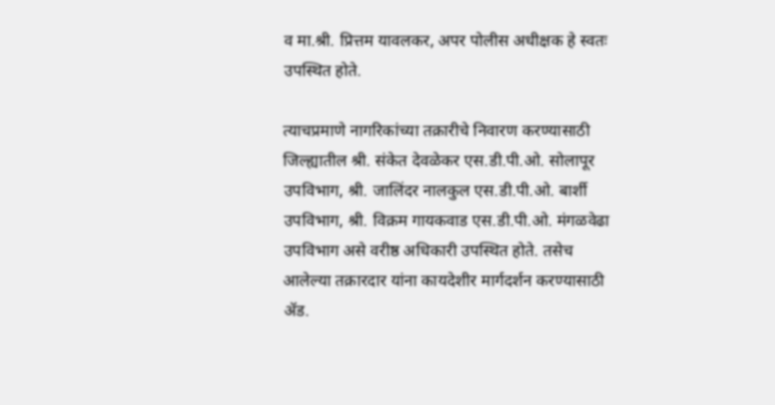व मा.श्री. प्रित्तम यावलकर, अपर पोलीस अधीक्षक हे स्वतः उपस्थित होते.

त्याचप्रमाणे नागरिकांच्या तक्रारीचे निवारण करण्यासाठी जिल्ह्यातील श्री. संकेत देवळेकर एस.डी.पी.ओ. सोलापूर उपविभाग, श्री. जालिंदर नालकुल एस.डी.पी.ओ. बार्शी उपविभाग, श्री. विक्रम गायकवाड एस.डी.पी.ओ. मंगळवेढा उपविभाग असे वरीष्ठ अधिकारी उपस्थित होते. तसेच आलेल्या तक्रारदार यांना कायदेशीर मार्गदर्शन करण्यासाठी ॲड.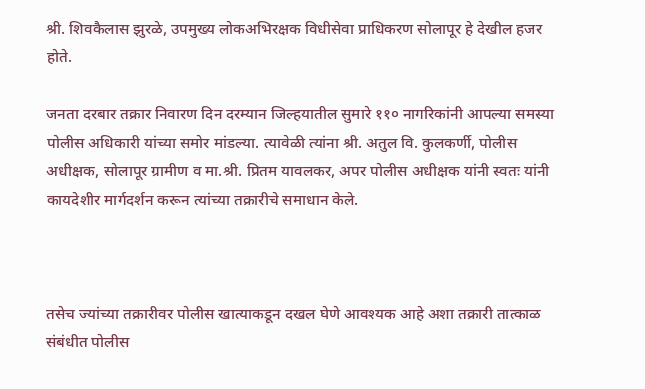श्री. शिवकैलास झुरळे, उपमुख्य लोकअभिरक्षक विधीसेवा प्राधिकरण सोलापूर हे देखील हजर होते.

जनता दरबार तक्रार निवारण दिन दरम्यान जिल्हयातील सुमारे ११० नागरिकांनी आपल्या समस्या पोलीस अधिकारी यांच्या समोर मांडल्या. त्यावेळी त्यांना श्री. अतुल वि. कुलकर्णी, पोलीस अधीक्षक, सोलापूर ग्रामीण व मा.श्री. प्रितम यावलकर, अपर पोलीस अधीक्षक यांनी स्वतः यांनी कायदेशीर मार्गदर्शन करून त्यांच्या तक्रारीचे समाधान केले.



तसेच ज्यांच्या तक्रारीवर पोलीस खात्याकडून दखल घेणे आवश्यक आहे अशा तक्रारी तात्काळ संबंधीत पोलीस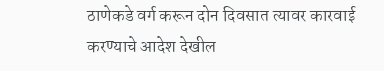ठाणेकडे वर्ग करून दोन दिवसात त्यावर कारवाई करण्याचे आदेश देखील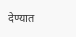देण्यात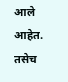आले आहेत. तसेच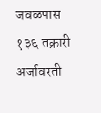जवळपास १३६ तक्रारी अर्जावरती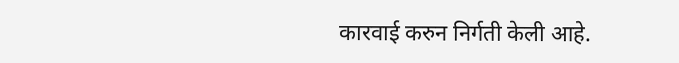कारवाई करुन निर्गती केली आहे.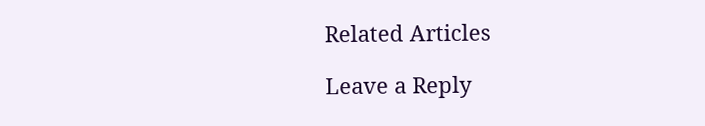Related Articles

Leave a Reply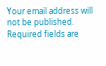Your email address will not be published. Required fields are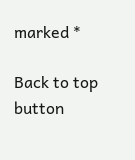marked *

Back to top button